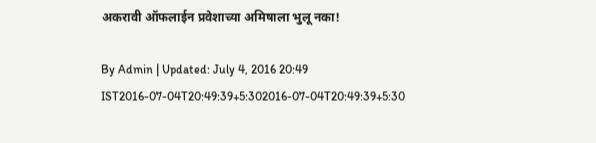अकरावी ऑफलाईन प्रवेशाच्या अमिषाला भुलू नका!

By Admin | Updated: July 4, 2016 20:49 IST2016-07-04T20:49:39+5:302016-07-04T20:49:39+5:30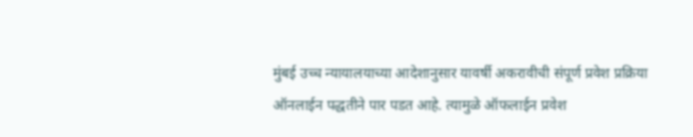मुंबई उच्च न्यायालयाच्या आदेशानुसार यावर्षी अकरावीची संपूर्ण प्रवेश प्रक्रिया ऑनलाईन पद्धतीने पार पडत आहे. त्यामुळे ऑफलाईन प्रवेश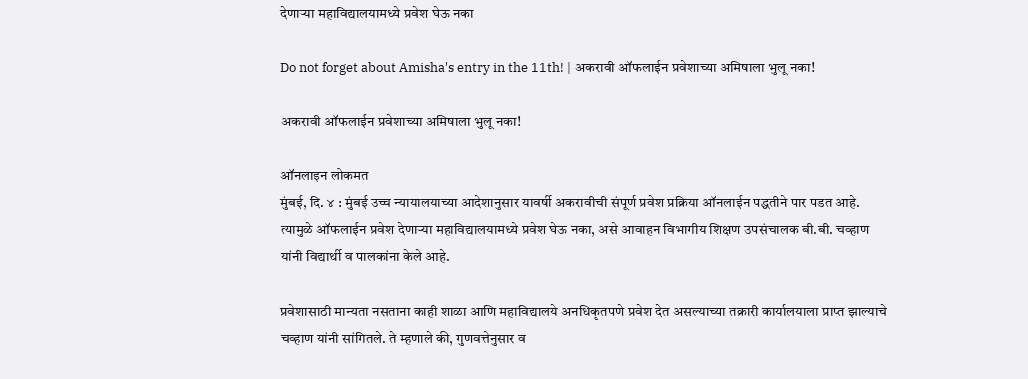देणाऱ्या महाविद्यालयामध्ये प्रवेश घेऊ नका

Do not forget about Amisha's entry in the 11th! | अकरावी ऑफलाईन प्रवेशाच्या अमिषाला भुलू नका!

अकरावी ऑफलाईन प्रवेशाच्या अमिषाला भुलू नका!

ऑनलाइन लोकमत
मुंबई, दि. ४ : मुंबई उच्च न्यायालयाच्या आदेशानुसार यावर्षी अकरावीची संपूर्ण प्रवेश प्रक्रिया ऑनलाईन पद्धतीने पार पडत आहे. त्यामुळे ऑफलाईन प्रवेश देणाऱ्या महाविद्यालयामध्ये प्रवेश घेऊ नका, असे आवाहन विभागीय शिक्षण उपसंचालक बी.बी. चव्हाण यांनी विद्यार्थी व पालकांना केले आहे.

प्रवेशासाठी मान्यता नसताना काही शाळा आणि महाविद्यालये अनधिकृतपणे प्रवेश देत असल्याच्या तक्रारी कार्यालयाला प्राप्त झाल्याचे चव्हाण यांनी सांगितले. ते म्हणाले की, गुणवत्तेनुसार व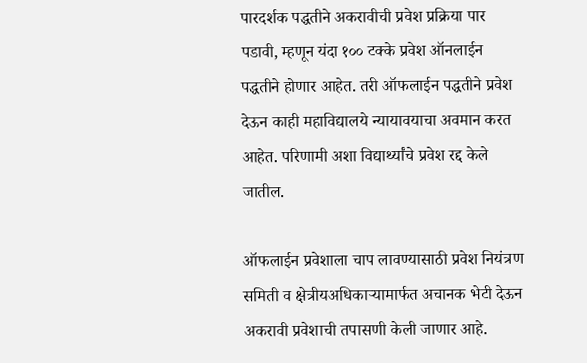पारदर्शक पद्धतीने अकरावीची प्रवेश प्रक्रिया पार पडावी, म्हणून यंदा १०० टक्के प्रवेश ऑनलाईन पद्धतीने होणार आहेत. तरी ऑफलाईन पद्धतीने प्रवेश देऊन काही महाविद्यालये न्यायावयाचा अवमान करत आहेत. परिणामी अशा विद्यार्थ्यांचे प्रवेश रद्द केले जातील.

ऑफलाईन प्रवेशाला चाप लावण्यासाठी प्रवेश नियंत्रण समिती व क्षेत्रीयअधिकाऱ्यामार्फत अचानक भेटी देऊन अकरावी प्रवेशाची तपासणी केली जाणार आहे.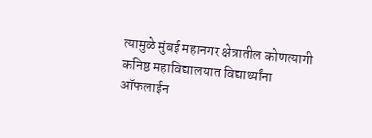त्यामुळे मुंबई महानगर क्षेत्रातील कोणत्यागी कनिष्ठ महाविद्यालयात विद्यार्थ्यांना ऑफलाईन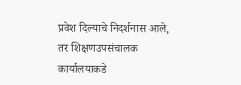प्रवेश दिल्याचे निदर्शनास आले, तर शिक्षणउपसंचालक कार्यालयाकडे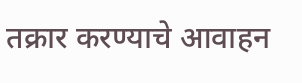तक्रार करण्याचे आवाहन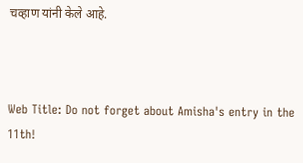चव्हाण यांनी केले आहे.



Web Title: Do not forget about Amisha's entry in the 11th!